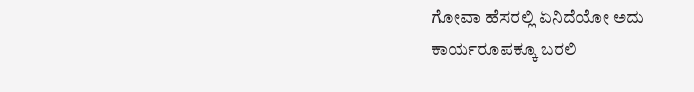ಗೋವಾ ಹೆಸರಲ್ಲಿ ಏನಿದೆಯೋ ಅದು ಕಾರ್ಯರೂಪಕ್ಕೂ ಬರಲಿ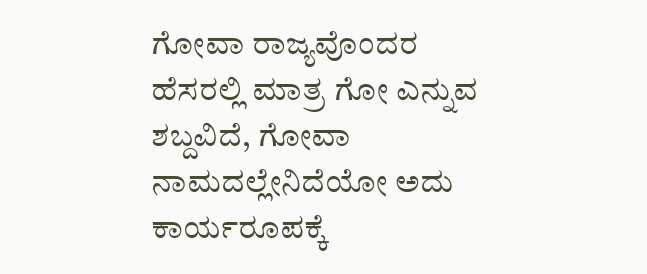ಗೋವಾ ರಾಜ್ಯವೊಂದರ ಹೆಸರಲ್ಲಿ ಮಾತ್ರ ಗೋ ಎನ್ನುವ ಶಬ್ದವಿದೆ, ಗೋವಾ ನಾಮದಲ್ಲೇನಿದೆಯೋ ಅದು ಕಾರ್ಯರೂಪಕ್ಕೆ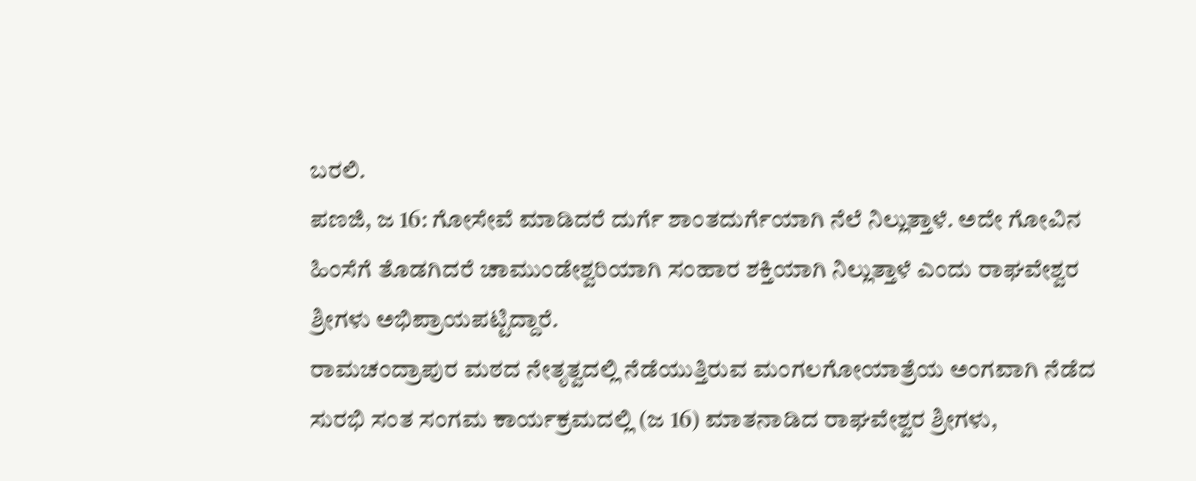ಬರಲಿ.
ಪಣಜಿ, ಜ 16: ಗೋಸೇವೆ ಮಾಡಿದರೆ ದುರ್ಗೆ ಶಾಂತದುರ್ಗೆಯಾಗಿ ನೆಲೆ ನಿಲ್ಲುತ್ತಾಳೆ. ಅದೇ ಗೋವಿನ ಹಿಂಸೆಗೆ ತೊಡಗಿದರೆ ಚಾಮುಂಡೇಶ್ವರಿಯಾಗಿ ಸಂಹಾರ ಶಕ್ತಿಯಾಗಿ ನಿಲ್ಲುತ್ತಾಳೆ ಎಂದು ರಾಘವೇಶ್ವರ ಶ್ರೀಗಳು ಅಭಿಪ್ರಾಯಪಟ್ಟಿದ್ದಾರೆ.
ರಾಮಚಂದ್ರಾಪುರ ಮಠದ ನೇತೃತ್ವದಲ್ಲಿ ನೆಡೆಯುತ್ತಿರುವ ಮಂಗಲಗೋಯಾತ್ರೆಯ ಅಂಗವಾಗಿ ನೆಡೆದ ಸುರಭಿ ಸಂತ ಸಂಗಮ ಕಾರ್ಯಕ್ರಮದಲ್ಲಿ (ಜ 16) ಮಾತನಾಡಿದ ರಾಘವೇಶ್ವರ ಶ್ರೀಗಳು,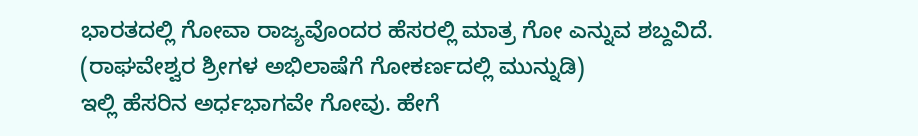ಭಾರತದಲ್ಲಿ ಗೋವಾ ರಾಜ್ಯವೊಂದರ ಹೆಸರಲ್ಲಿ ಮಾತ್ರ ಗೋ ಎನ್ನುವ ಶಬ್ದವಿದೆ. (ರಾಘವೇಶ್ವರ ಶ್ರೀಗಳ ಅಭಿಲಾಷೆಗೆ ಗೋಕರ್ಣದಲ್ಲಿ ಮುನ್ನುಡಿ)
ಇಲ್ಲಿ ಹೆಸರಿನ ಅರ್ಧಭಾಗವೇ ಗೋವು. ಹೇಗೆ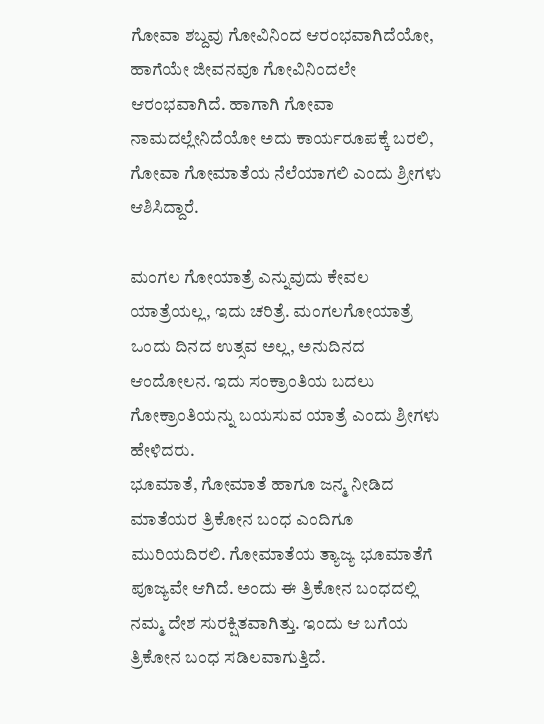ಗೋವಾ ಶಬ್ದವು ಗೋವಿನಿಂದ ಆರಂಭವಾಗಿದೆಯೋ, ಹಾಗೆಯೇ ಜೀವನವೂ ಗೋವಿನಿಂದಲೇ ಆರಂಭವಾಗಿದೆ. ಹಾಗಾಗಿ ಗೋವಾ ನಾಮದಲ್ಲೇನಿದೆಯೋ ಅದು ಕಾರ್ಯರೂಪಕ್ಕೆ ಬರಲಿ, ಗೋವಾ ಗೋಮಾತೆಯ ನೆಲೆಯಾಗಲಿ ಎಂದು ಶ್ರೀಗಳು ಆಶಿಸಿದ್ದಾರೆ.

ಮಂಗಲ ಗೋಯಾತ್ರೆ ಎನ್ನುವುದು ಕೇವಲ ಯಾತ್ರೆಯಲ್ಲ, ಇದು ಚರಿತ್ರೆ. ಮಂಗಲಗೋಯಾತ್ರೆ ಒಂದು ದಿನದ ಉತ್ಸವ ಅಲ್ಲ, ಅನುದಿನದ ಆಂದೋಲನ. ಇದು ಸಂಕ್ರಾಂತಿಯ ಬದಲು ಗೋಕ್ರಾಂತಿಯನ್ನು ಬಯಸುವ ಯಾತ್ರೆ ಎಂದು ಶ್ರೀಗಳು ಹೇಳಿದರು.
ಭೂಮಾತೆ, ಗೋಮಾತೆ ಹಾಗೂ ಜನ್ಮ ನೀಡಿದ ಮಾತೆಯರ ತ್ರಿಕೋನ ಬಂಧ ಎಂದಿಗೂ ಮುರಿಯದಿರಲಿ. ಗೋಮಾತೆಯ ತ್ಯಾಜ್ಯ ಭೂಮಾತೆಗೆ ಪೂಜ್ಯವೇ ಆಗಿದೆ. ಅಂದು ಈ ತ್ರಿಕೋನ ಬಂಧದಲ್ಲಿ ನಮ್ಮ ದೇಶ ಸುರಕ್ಷಿತವಾಗಿತ್ತು. ಇಂದು ಆ ಬಗೆಯ ತ್ರಿಕೋನ ಬಂಧ ಸಡಿಲವಾಗುತ್ತಿದೆ.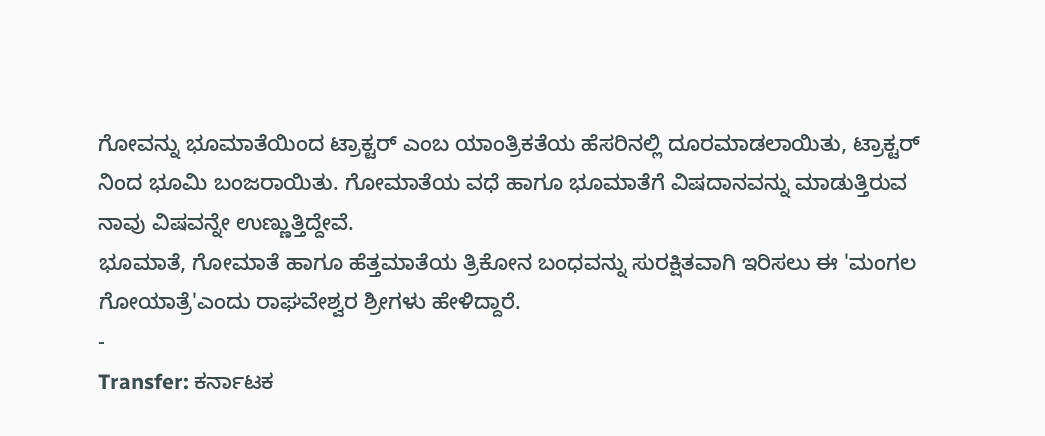ಗೋವನ್ನು ಭೂಮಾತೆಯಿಂದ ಟ್ರಾಕ್ಟರ್ ಎಂಬ ಯಾಂತ್ರಿಕತೆಯ ಹೆಸರಿನಲ್ಲಿ ದೂರಮಾಡಲಾಯಿತು, ಟ್ರಾಕ್ಟರ್ ನಿಂದ ಭೂಮಿ ಬಂಜರಾಯಿತು. ಗೋಮಾತೆಯ ವಧೆ ಹಾಗೂ ಭೂಮಾತೆಗೆ ವಿಷದಾನವನ್ನು ಮಾಡುತ್ತಿರುವ ನಾವು ವಿಷವನ್ನೇ ಉಣ್ಣುತ್ತಿದ್ದೇವೆ.
ಭೂಮಾತೆ, ಗೋಮಾತೆ ಹಾಗೂ ಹೆತ್ತಮಾತೆಯ ತ್ರಿಕೋನ ಬಂಧವನ್ನು ಸುರಕ್ಷಿತವಾಗಿ ಇರಿಸಲು ಈ 'ಮಂಗಲ ಗೋಯಾತ್ರೆ'ಎಂದು ರಾಘವೇಶ್ವರ ಶ್ರೀಗಳು ಹೇಳಿದ್ದಾರೆ.
-
Transfer: ಕರ್ನಾಟಕ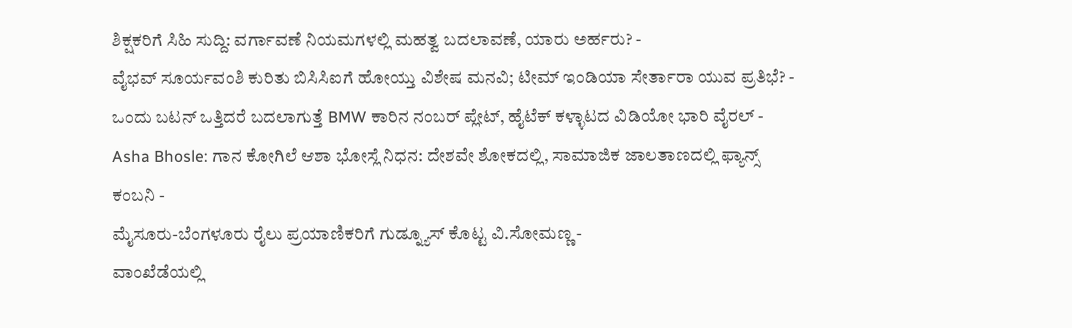ಶಿಕ್ಷಕರಿಗೆ ಸಿಹಿ ಸುದ್ದಿ: ವರ್ಗಾವಣೆ ನಿಯಮಗಳಲ್ಲಿ ಮಹತ್ವ ಬದಲಾವಣೆ, ಯಾರು ಅರ್ಹರು? -
ವೈಭವ್ ಸೂರ್ಯವಂಶಿ ಕುರಿತು ಬಿಸಿಸಿಐಗೆ ಹೋಯ್ತು ವಿಶೇಷ ಮನವಿ; ಟೀಮ್ ಇಂಡಿಯಾ ಸೇರ್ತಾರಾ ಯುವ ಪ್ರತಿಭೆ? -
ಒಂದು ಬಟನ್ ಒತ್ತಿದರೆ ಬದಲಾಗುತ್ತೆ BMW ಕಾರಿನ ನಂಬರ್ ಪ್ಲೇಟ್, ಹೈಟೆಕ್ ಕಳ್ಳಾಟದ ವಿಡಿಯೋ ಭಾರಿ ವೈರಲ್ -
Asha Bhosle: ಗಾನ ಕೋಗಿಲೆ ಆಶಾ ಭೋಸ್ಲೆ ನಿಧನ: ದೇಶವೇ ಶೋಕದಲ್ಲಿ, ಸಾಮಾಜಿಕ ಜಾಲತಾಣದಲ್ಲಿ ಫ್ಯಾನ್ಸ್ ಕಂಬನಿ -
ಮೈಸೂರು-ಬೆಂಗಳೂರು ರೈಲು ಪ್ರಯಾಣಿಕರಿಗೆ ಗುಡ್ನ್ಯೂಸ್ ಕೊಟ್ಟ ವಿ.ಸೋಮಣ್ಣ -
ವಾಂಖೆಡೆಯಲ್ಲಿ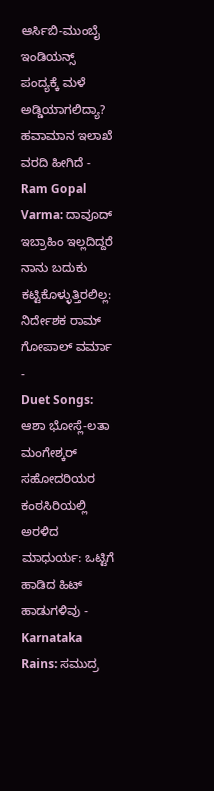ಆರ್ಸಿಬಿ-ಮುಂಬೈ ಇಂಡಿಯನ್ಸ್ ಪಂದ್ಯಕ್ಕೆ ಮಳೆ ಅಡ್ಡಿಯಾಗಲಿದ್ಯಾ? ಹವಾಮಾನ ಇಲಾಖೆ ವರದಿ ಹೀಗಿದೆ -
Ram Gopal Varma: ದಾವೂದ್ ಇಬ್ರಾಹಿಂ ಇಲ್ಲದಿದ್ದರೆ ನಾನು ಬದುಕು ಕಟ್ಟಿಕೊಳ್ಳುತ್ತಿರಲಿಲ್ಲ: ನಿರ್ದೇಶಕ ರಾಮ್ ಗೋಪಾಲ್ ವರ್ಮಾ -
Duet Songs: ಆಶಾ ಭೋಸ್ಲೆ-ಲತಾ ಮಂಗೇಶ್ಕರ್ ಸಹೋದರಿಯರ ಕಂಠಸಿರಿಯಲ್ಲಿ ಅರಳಿದ ಮಾಧುರ್ಯ: ಒಟ್ಟಿಗೆ ಹಾಡಿದ ಹಿಟ್ ಹಾಡುಗಳಿವು -
Karnataka Rains: ಸಮುದ್ರ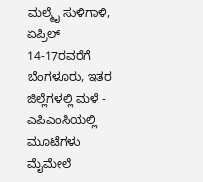ಮಲ್ಮೈ ಸುಳಿಗಾಳಿ, ಏಪ್ರಿಲ್ 14-17ರವರೆಗೆ ಬೆಂಗಳೂರು, ಇತರ ಜಿಲ್ಲೆಗಳಲ್ಲಿ ಮಳೆ -
ಎಪಿಎಂಸಿಯಲ್ಲಿ ಮೂಟೆಗಳು ಮೈಮೇಲೆ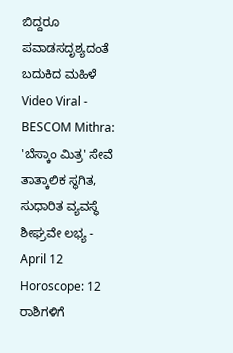ಬಿದ್ದರೂ ಪವಾಡಸದೃಶ್ಯದಂತೆ ಬದುಕಿದ ಮಹಿಳೆ Video Viral -
BESCOM Mithra: 'ಬೆಸ್ಕಾಂ ಮಿತ್ರ' ಸೇವೆ ತಾತ್ಕಾಲಿಕ ಸ್ಥಗಿತ, ಸುಧಾರಿತ ವ್ಯವಸ್ಥೆ ಶೀಘ್ರವೇ ಲಭ್ಯ -
April 12 Horoscope: 12 ರಾಶಿಗಳಿಗೆ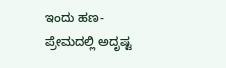ಇಂದು ಹಣ-ಪ್ರೇಮದಲ್ಲಿ ಅದೃಷ್ಟ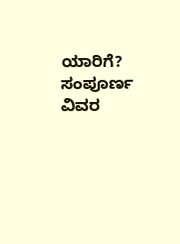ಯಾರಿಗೆ? ಸಂಪೂರ್ಣ ವಿವರ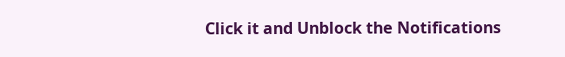Click it and Unblock the Notifications